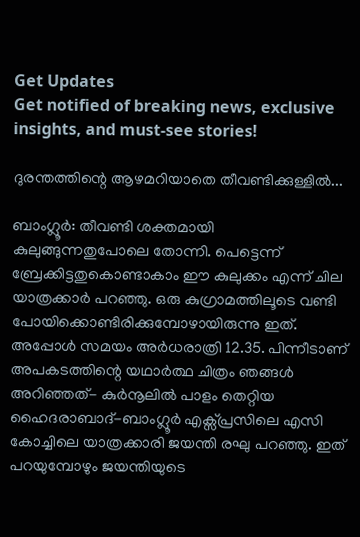Get Updates
Get notified of breaking news, exclusive insights, and must-see stories!

ദുരന്തത്തിന്റെ ആഴമറിയാതെ തീവണ്ടിക്കുള്ളില്‍...

ബാംഗ്ലൂര്‍: തീവണ്ടി ശക്തമായി കുലുങ്ങുന്നതുപോലെ തോന്നി. പെട്ടെന്ന് ബ്രേക്കിട്ടതുകൊണ്ടാകാം ഈ കുലുക്കം എന്ന് ചില യാത്രക്കാര്‍ പറഞ്ഞു. ഒരു കുഗ്രാമത്തിലൂടെ വണ്ടി പോയിക്കൊണ്ടിരിക്കുമ്പോഴായിരുന്നു ഇത്. അപ്പോള്‍ സമയം അര്‍ധരാത്രി 12.35. പിന്നീടാണ് അപകടത്തിന്റെ യഥാര്‍ത്ഥ ചിത്രം ഞങ്ങള്‍ അറിഞ്ഞത്- കുര്‍നൂലില്‍ പാളം തെറ്റിയ ഹൈദരാബാദ്-ബാംഗ്ലൂര്‍ എക്സ്പ്രസിലെ എസി കോച്ചിലെ യാത്രക്കാരി ജയന്തി രഘു പറഞ്ഞു. ഇത് പറയുമ്പോഴും ജയന്തിയുടെ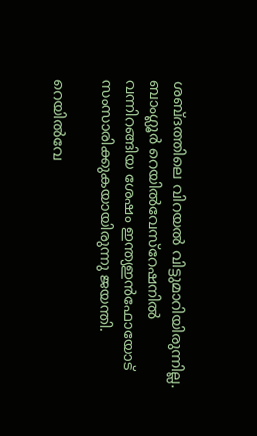ശബ്ദത്തിലെ വിറയല്‍ വിട്ടുമാറിയിരുന്നില്ല. ബാംഗ്ലൂര്‍ റെയില്‍വേസ്റേഷനില്‍ വന്നിറങ്ങിയ ശേഷം ഇന്ത്യഇന്‍ഫോയോട് സംസാരിക്കുകയായിരുന്നു ജയന്തി.

റെയില്‍വേ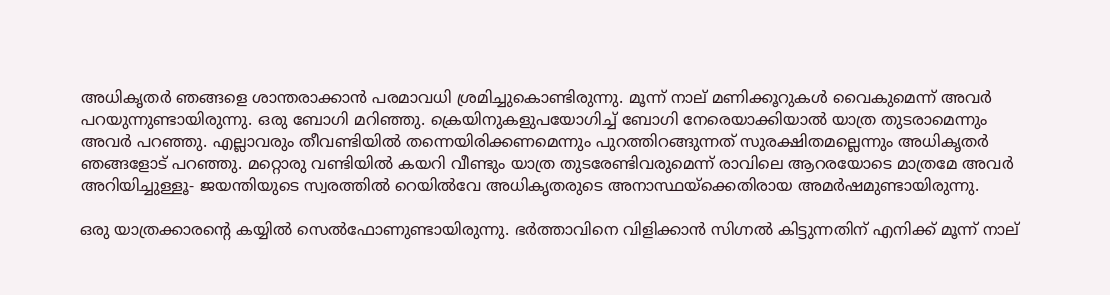അധികൃതര്‍ ഞങ്ങളെ ശാന്തരാക്കാന്‍ പരമാവധി ശ്രമിച്ചുകൊണ്ടിരുന്നു. മൂന്ന് നാല് മണിക്കൂറുകള്‍ വൈകുമെന്ന് അവര്‍ പറയുന്നുണ്ടായിരുന്നു. ഒരു ബോഗി മറിഞ്ഞു. ക്രെയിനുകളുപയോഗിച്ച് ബോഗി നേരെയാക്കിയാല്‍ യാത്ര തുടരാമെന്നും അവര്‍ പറഞ്ഞു. എല്ലാവരും തീവണ്ടിയില്‍ തന്നെയിരിക്കണമെന്നും പുറത്തിറങ്ങുന്നത് സുരക്ഷിതമല്ലെന്നും അധികൃതര്‍ ഞങ്ങളോട് പറഞ്ഞു. മറ്റൊരു വണ്ടിയില്‍ കയറി വീണ്ടും യാത്ര തുടരേണ്ടിവരുമെന്ന് രാവിലെ ആറരയോടെ മാത്രമേ അവര്‍ അറിയിച്ചുള്ളൂ- ജയന്തിയുടെ സ്വരത്തില്‍ റെയില്‍വേ അധികൃതരുടെ അനാസ്ഥയ്ക്കെതിരായ അമര്‍ഷമുണ്ടായിരുന്നു.

ഒരു യാത്രക്കാരന്റെ കയ്യില്‍ സെല്‍ഫോണുണ്ടായിരുന്നു. ഭര്‍ത്താവിനെ വിളിക്കാന്‍ സിഗ്നല്‍ കിട്ടുന്നതിന് എനിക്ക് മൂന്ന് നാല്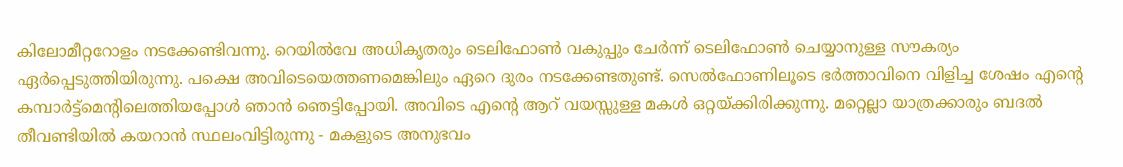കിലോമീറ്ററോളം നടക്കേണ്ടിവന്നു. റെയില്‍വേ അധികൃതരും ടെലിഫോണ്‍ വകുപ്പും ചേര്‍ന്ന് ടെലിഫോണ്‍ ചെയ്യാനുള്ള സൗകര്യം ഏര്‍പ്പെടുത്തിയിരുന്നു. പക്ഷെ അവിടെയെത്തണമെങ്കിലും ഏറെ ദുരം നടക്കേണ്ടതുണ്ട്. സെല്‍ഫോണിലൂടെ ഭര്‍ത്താവിനെ വിളിച്ച ശേഷം എന്റെ കമ്പാര്‍ട്ട്മെന്റിലെത്തിയപ്പോള്‍ ഞാന്‍ ഞെട്ടിപ്പോയി. അവിടെ എന്റെ ആറ് വയസ്സുള്ള മകള്‍ ഒറ്റയ്ക്കിരിക്കുന്നു. മറ്റെല്ലാ യാത്രക്കാരും ബദല്‍ തീവണ്ടിയില്‍ കയറാന്‍ സ്ഥലംവിട്ടിരുന്നു - മകളുടെ അനുഭവം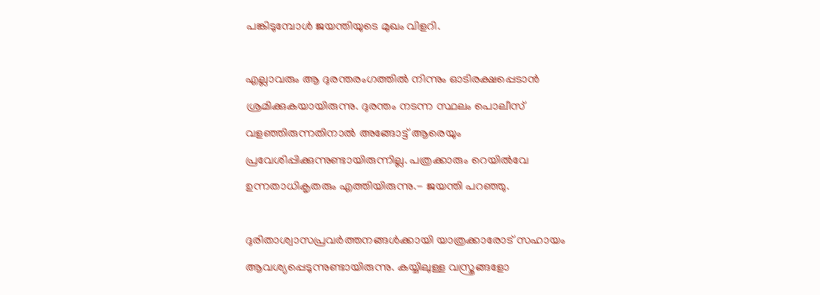പങ്കിടുമ്പോള്‍ ജയന്തിയുടെ മുഖം വിളറി.

എല്ലാവരും ആ ദുരന്തരംഗത്തില്‍ നിന്നും ഓടിരക്ഷപ്പെടാന്‍ ശ്രമിക്കുകയായിരുന്നു. ദുരന്തം നടന്ന സ്ഥലം പൊലീസ് വളഞ്ഞിരുന്നതിനാല്‍ അങ്ങോട്ട് ആരെയും പ്രവേശിപ്പിക്കുന്നുണ്ടായിരുന്നില്ല. പത്രക്കാരും റെയില്‍വേ ഉന്നതാധികൃതരും എത്തിയിരുന്നു.- ജയന്തി പറഞ്ഞു.

ദുരിതാശ്വാസപ്രവര്‍ത്തനങ്ങള്‍ക്കായി യാത്രക്കാരോട് സഹായം ആവശ്യപ്പെടുന്നുണ്ടായിരുന്നു. കയ്യിലുള്ള വസ്ത്രങ്ങളോ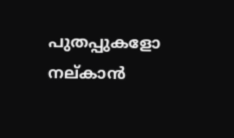പുതപ്പുകളോ നല്കാന്‍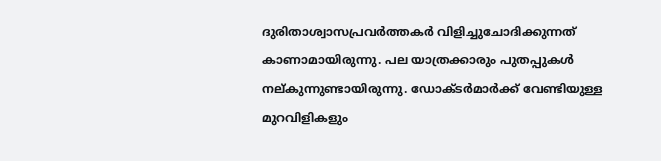ദുരിതാശ്വാസപ്രവര്‍ത്തകര്‍ വിളിച്ചുചോദിക്കുന്നത് കാണാമായിരുന്നു. പല യാത്രക്കാരും പുതപ്പുകള്‍ നല്കുന്നുണ്ടായിരുന്നു. ഡോക്ടര്‍മാര്‍ക്ക് വേണ്ടിയുള്ള മുറവിളികളും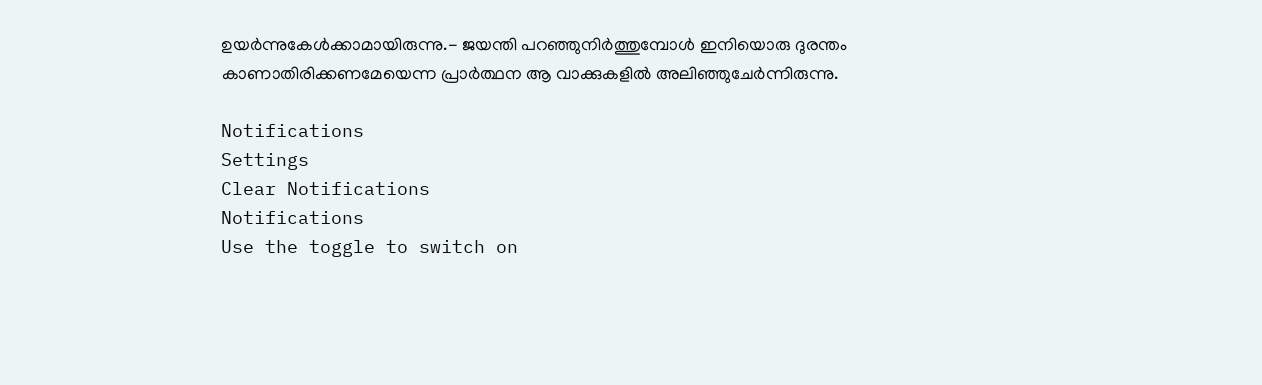ഉയര്‍ന്നുകേള്‍ക്കാമായിരുന്നു.- ജയന്തി പറഞ്ഞുനിര്‍ത്തുമ്പോള്‍ ഇനിയൊരു ദുരന്തം കാണാതിരിക്കണമേയെന്ന പ്രാര്‍ത്ഥന ആ വാക്കുകളില്‍ അലിഞ്ഞുചേര്‍ന്നിരുന്നു.

Notifications
Settings
Clear Notifications
Notifications
Use the toggle to switch on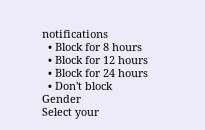notifications
  • Block for 8 hours
  • Block for 12 hours
  • Block for 24 hours
  • Don't block
Gender
Select your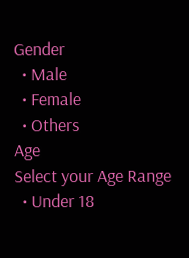Gender
  • Male
  • Female
  • Others
Age
Select your Age Range
  • Under 18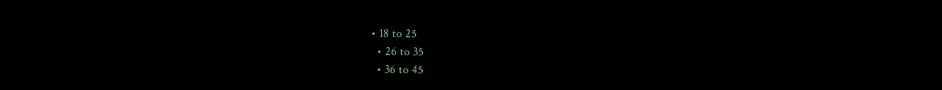• 18 to 25
  • 26 to 35
  • 36 to 45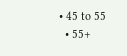• 45 to 55
  • 55+